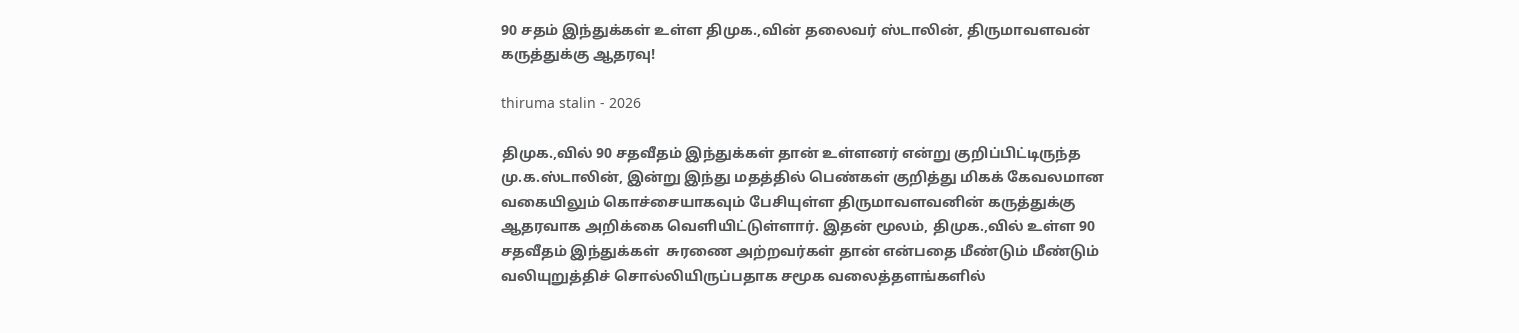90 சதம் இந்துக்கள் உள்ள திமுக.,வின் தலைவர் ஸ்டாலின், திருமாவளவன் கருத்துக்கு ஆதரவு!

thiruma stalin - 2026

திமுக.,வில் 90 சதவீதம் இந்துக்கள் தான் உள்ளனர் என்று குறிப்பிட்டிருந்த மு.க.ஸ்டாலின், இன்று இந்து மதத்தில் பெண்கள் குறித்து மிகக் கேவலமான வகையிலும் கொச்சையாகவும் பேசியுள்ள திருமாவளவனின் கருத்துக்கு ஆதரவாக அறிக்கை வெளியிட்டுள்ளார். இதன் மூலம், திமுக.,வில் உள்ள 90 சதவீதம் இந்துக்கள்  சுரணை அற்றவர்கள் தான் என்பதை மீண்டும் மீண்டும் வலியுறுத்திச் சொல்லியிருப்பதாக சமூக வலைத்தளங்களில்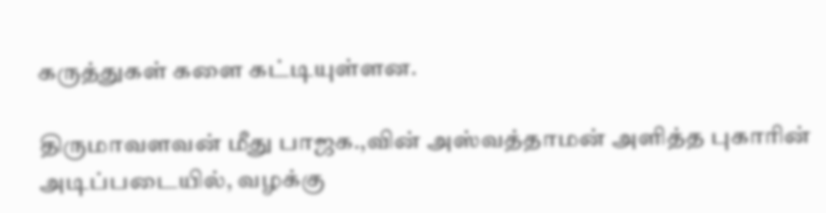கருத்துகள் களை கட்டியுள்ளன.

திருமாவளவன் மீது பாஜக.,வின் அஸ்வத்தாமன் அளித்த புகாரின் அடிப்படையில், வழக்கு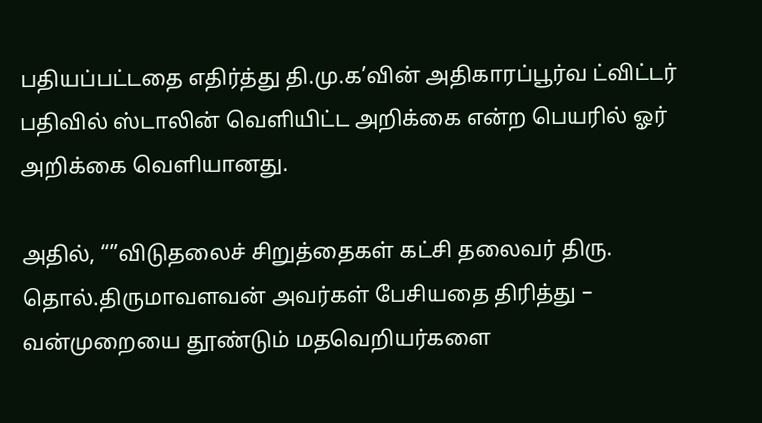பதியப்பட்டதை எதிர்த்து தி.மு.க’வின் அதிகாரப்பூர்வ ட்விட்டர் பதிவில் ஸ்டாலின் வெளியிட்ட அறிக்கை என்ற பெயரில் ஓர் அறிக்கை வெளியானது.

அதில், “”விடுதலைச் சிறுத்தைகள் கட்சி தலைவர் திரு. தொல்.திருமாவளவன் அவர்கள் பேசியதை திரித்து – வன்முறையை தூண்டும் மதவெறியர்களை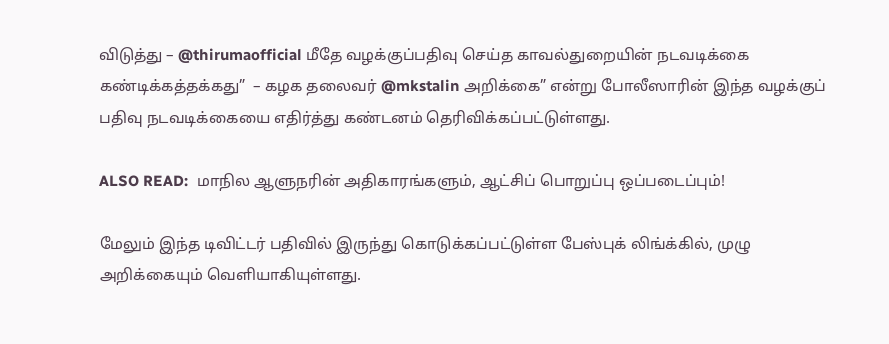விடுத்து – @thirumaofficial மீதே வழக்குப்பதிவு செய்த காவல்துறையின் நடவடிக்கை கண்டிக்கத்தக்கது”  – கழக தலைவர் @mkstalin அறிக்கை” என்று போலீஸாரின் இந்த வழக்குப் பதிவு நடவடிக்கையை எதிர்த்து கண்டனம் தெரிவிக்கப்பட்டுள்ளது.

ALSO READ:  மாநில ஆளுநரின் அதிகாரங்களும், ஆட்சிப் பொறுப்பு ஒப்படைப்பும்!

மேலும் இந்த டிவிட்டர் பதிவில் இருந்து கொடுக்கப்பட்டுள்ள பேஸ்புக் லிங்க்கில், முழு அறிக்கையும் வெளியாகியுள்ளது.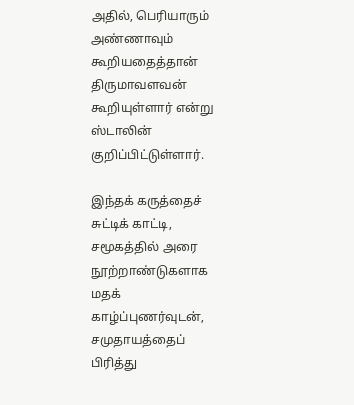அதில், பெரியாரும் அண்ணாவும் கூறியதைத்தான் திருமாவளவன் கூறியுள்ளார் என்று ஸ்டாலின் குறிப்பிட்டுள்ளார்.

இந்தக் கருத்தைச் சுட்டிக் காட்டி, சமூகத்தில் அரை நூற்றாண்டுகளாக மதக் காழ்ப்புணர்வுடன், சமுதாயத்தைப் பிரித்து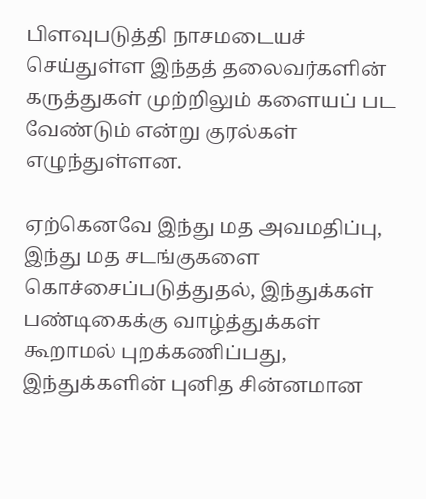பிளவுபடுத்தி நாசமடையச் செய்துள்ள இந்தத் தலைவர்களின் கருத்துகள் முற்றிலும் களையப் பட வேண்டும் என்று குரல்கள் எழுந்துள்ளன.

ஏற்கெனவே இந்து மத அவமதிப்பு, இந்து மத சடங்குகளை கொச்சைப்படுத்துதல், இந்துக்கள் பண்டிகைக்கு வாழ்த்துக்கள் கூறாமல் புறக்கணிப்பது, இந்துக்களின் புனித சின்னமான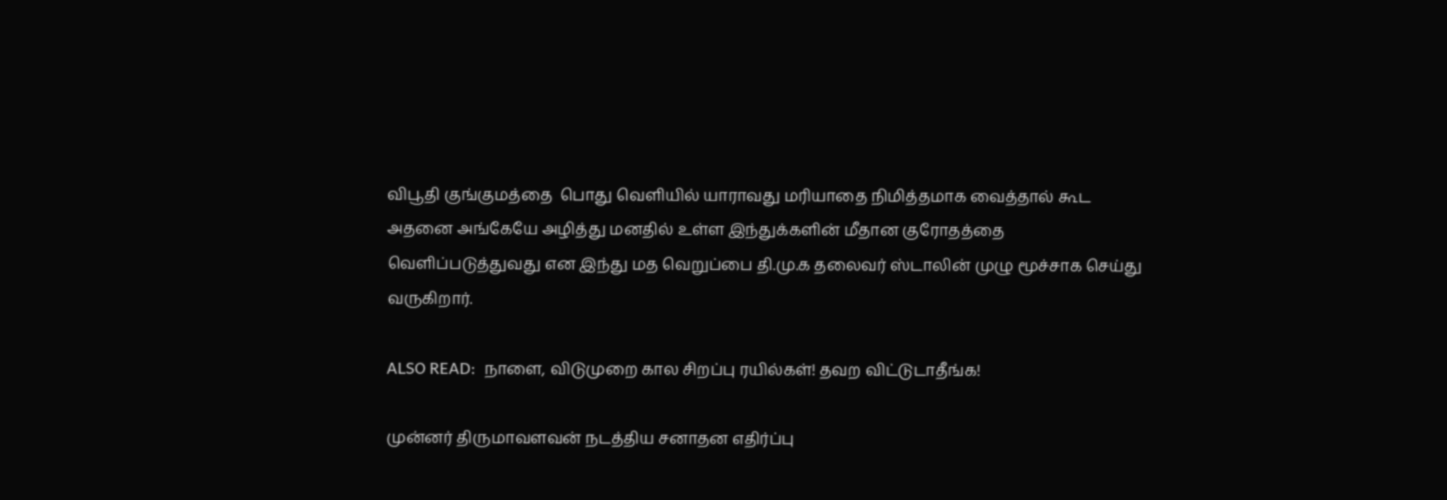விபூதி குங்குமத்தை  பொது வெளியில் யாராவது மரியாதை நிமித்தமாக வைத்தால் கூட அதனை அங்கேயே அழித்து மனதில் உள்ள இந்துக்களின் மீதான குரோதத்தை வெளிப்படுத்துவது என இந்து மத வெறுப்பை தி.மு.க தலைவர் ஸ்டாலின் முழு மூச்சாக செய்து வருகிறார்.

ALSO READ:  நாளை, விடுமுறை கால சிறப்பு ரயில்கள்! தவற விட்டுடாதீங்க!

முன்னர் திருமாவளவன் நடத்திய சனாதன எதிர்ப்பு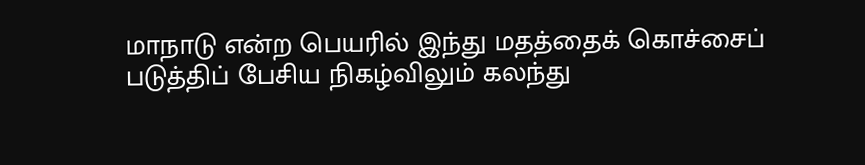மாநாடு என்ற பெயரில் இந்து மதத்தைக் கொச்சைப் படுத்திப் பேசிய நிகழ்விலும் கலந்து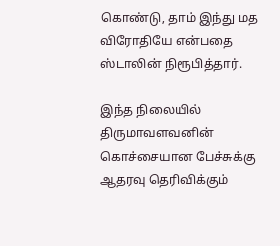கொண்டு, தாம் இந்து மத விரோதியே என்பதை ஸ்டாலின் நிரூபித்தார்.

இந்த நிலையில் திருமாவளவனின் கொச்சையான பேச்சுக்கு ஆதரவு தெரிவிக்கும்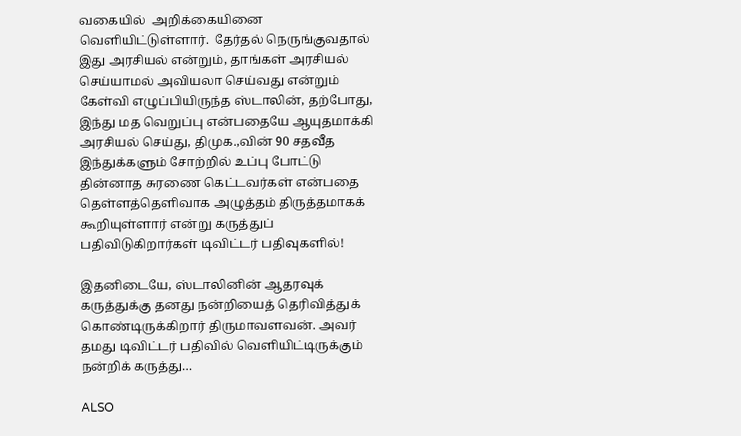வகையில்  அறிக்கையினை வெளியிட்டுள்ளார்.  தேர்தல் நெருங்குவதால் இது அரசியல் என்றும், தாங்கள் அரசியல் செய்யாமல் அவியலா செய்வது என்றும் கேள்வி எழுப்பியிருந்த ஸ்டாலின், தற்போது, இந்து மத வெறுப்பு என்பதையே ஆயுதமாக்கி அரசியல் செய்து, திமுக.,வின் 90 சதவீத இந்துக்களும் சோற்றில் உப்பு போட்டு தின்னாத சுரணை கெட்டவர்கள் என்பதை தெள்ளத்தெளிவாக அழுத்தம் திருத்தமாகக் கூறியுள்ளார் என்று கருத்துப் பதிவிடுகிறார்கள் டிவிட்டர் பதிவுகளில்!

இதனிடையே, ஸ்டாலினின் ஆதரவுக் கருத்துக்கு தனது நன்றியைத் தெரிவித்துக் கொண்டிருக்கிறார் திருமாவளவன். அவர் தமது டிவிட்டர் பதிவில் வெளியிட்டிருக்கும் நன்றிக் கருத்து…

ALSO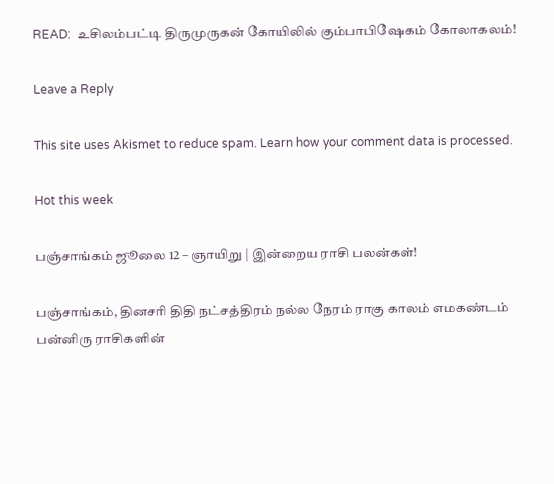READ:  உசிலம்பட்டி திருமுருகன் கோயிலில் கும்பாபிஷேகம் கோலாகலம்!

Leave a Reply

This site uses Akismet to reduce spam. Learn how your comment data is processed.

Hot this week

பஞ்சாங்கம் ஜூலை 12 – ஞாயிறு | இன்றைய ராசி பலன்கள்!

பஞ்சாங்கம், தினசரி திதி நட்சத்திரம் நல்ல நேரம் ராகு காலம் எமகண்டம் பன்னிரு ராசிகளின்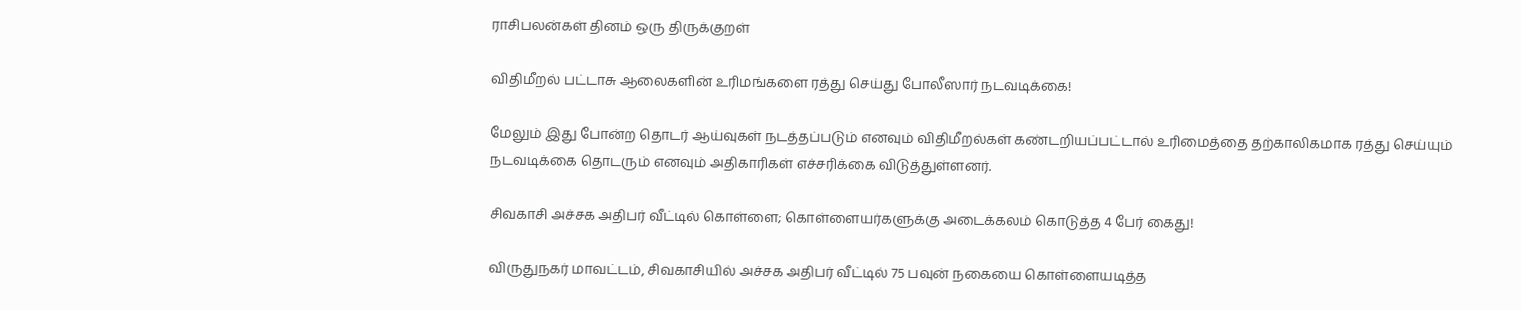ராசிபலன்கள் தினம் ஒரு திருக்குறள்

விதிமீறல் பட்டாசு ஆலைகளின் உரிமங்களை ரத்து செய்து போலீஸார் நடவடிக்கை!

மேலும் இது போன்ற தொடர் ஆய்வுகள் நடத்தப்படும் எனவும் விதிமீறல்கள் கண்டறியப்பட்டால் உரிமைத்தை தற்காலிகமாக ரத்து செய்யும் நடவடிக்கை தொடரும் எனவும் அதிகாரிகள் எச்சரிக்கை விடுத்துள்ளனர்.

சிவகாசி அச்சக அதிபர் வீட்டில் கொள்ளை; கொள்ளையர்களுக்கு அடைக்கலம் கொடுத்த 4 பேர் கைது!

விருதுநகர் மாவட்டம், சிவகாசியில் அச்சக அதிபர் வீட்டில் 75 பவுன் நகையை கொள்ளையடித்த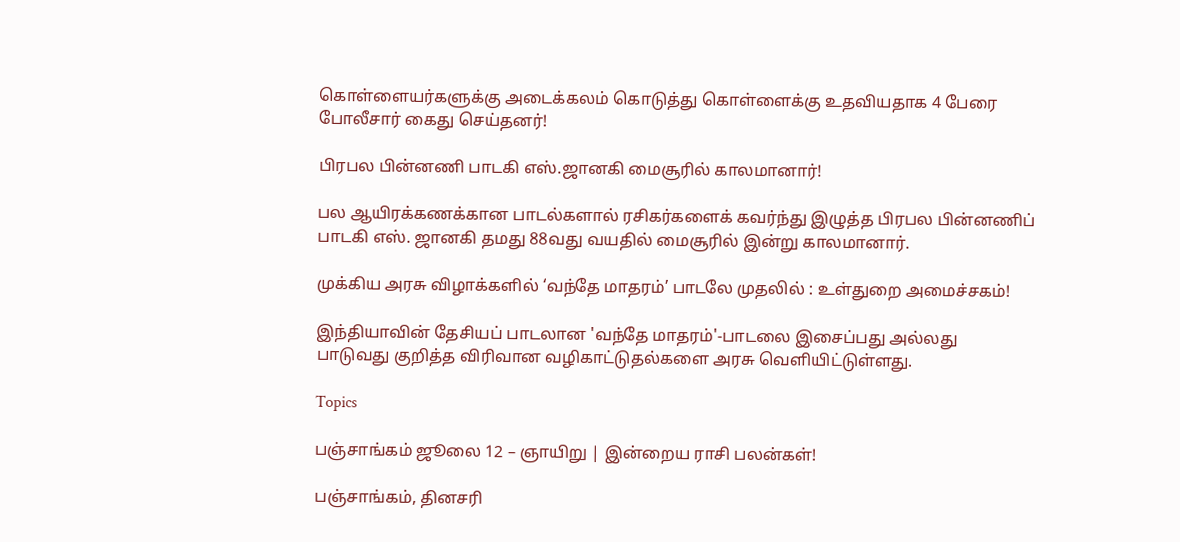கொள்ளையர்களுக்கு அடைக்கலம் கொடுத்து கொள்ளைக்கு உதவியதாக 4 பேரை போலீசார் கைது செய்தனர்!

பிரபல பின்னணி பாடகி எஸ்.ஜானகி மைசூரில் காலமானார்!

பல ஆயிரக்கணக்கான பாடல்களால் ரசிகர்களைக் கவர்ந்து இழுத்த பிரபல பின்னணிப் பாடகி எஸ். ஜானகி தமது 88வது வயதில் மைசூரில் இன்று காலமானார்.

முக்கிய அரசு விழாக்களில் ‘வந்தே மாதரம்’ பாடலே முதலில் : உள்துறை அமைச்சகம்!

இந்தியாவின் தேசியப் பாடலான 'வந்தே மாதரம்'-பாடலை இசைப்பது அல்லது பாடுவது குறித்த விரிவான வழிகாட்டுதல்களை அரசு வெளியிட்டுள்ளது.

Topics

பஞ்சாங்கம் ஜூலை 12 – ஞாயிறு | இன்றைய ராசி பலன்கள்!

பஞ்சாங்கம், தினசரி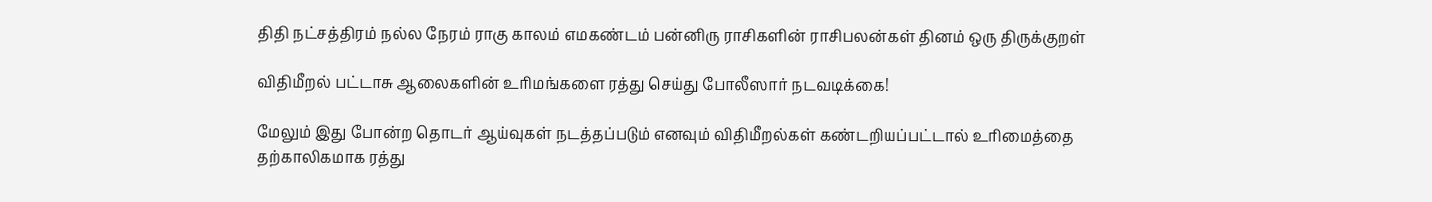திதி நட்சத்திரம் நல்ல நேரம் ராகு காலம் எமகண்டம் பன்னிரு ராசிகளின் ராசிபலன்கள் தினம் ஒரு திருக்குறள்

விதிமீறல் பட்டாசு ஆலைகளின் உரிமங்களை ரத்து செய்து போலீஸார் நடவடிக்கை!

மேலும் இது போன்ற தொடர் ஆய்வுகள் நடத்தப்படும் எனவும் விதிமீறல்கள் கண்டறியப்பட்டால் உரிமைத்தை தற்காலிகமாக ரத்து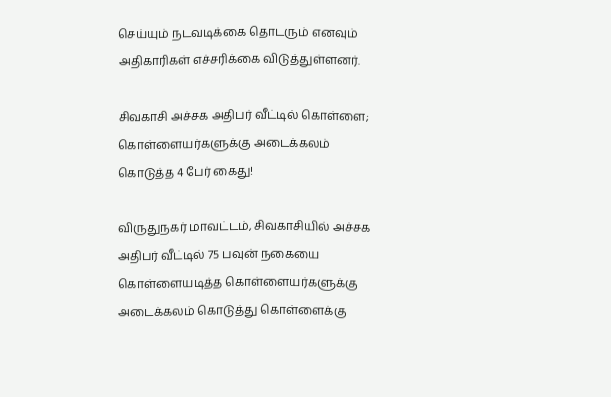செய்யும் நடவடிக்கை தொடரும் எனவும் அதிகாரிகள் எச்சரிக்கை விடுத்துள்ளனர்.

சிவகாசி அச்சக அதிபர் வீட்டில் கொள்ளை; கொள்ளையர்களுக்கு அடைக்கலம் கொடுத்த 4 பேர் கைது!

விருதுநகர் மாவட்டம், சிவகாசியில் அச்சக அதிபர் வீட்டில் 75 பவுன் நகையை கொள்ளையடித்த கொள்ளையர்களுக்கு அடைக்கலம் கொடுத்து கொள்ளைக்கு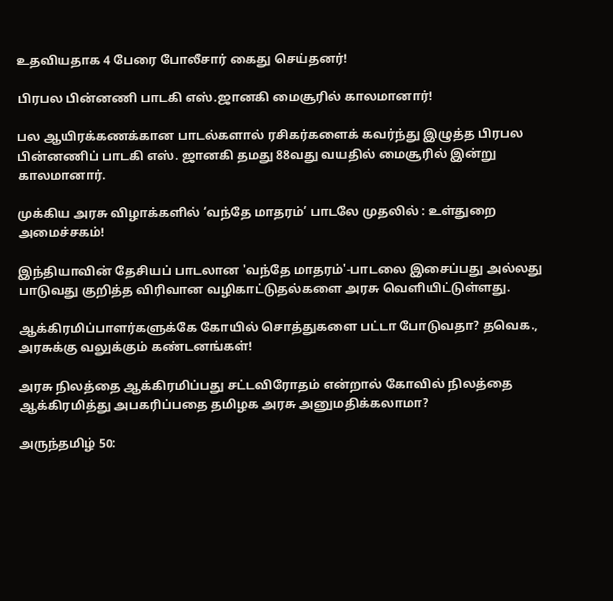உதவியதாக 4 பேரை போலீசார் கைது செய்தனர்!

பிரபல பின்னணி பாடகி எஸ்.ஜானகி மைசூரில் காலமானார்!

பல ஆயிரக்கணக்கான பாடல்களால் ரசிகர்களைக் கவர்ந்து இழுத்த பிரபல பின்னணிப் பாடகி எஸ். ஜானகி தமது 88வது வயதில் மைசூரில் இன்று காலமானார்.

முக்கிய அரசு விழாக்களில் ‘வந்தே மாதரம்’ பாடலே முதலில் : உள்துறை அமைச்சகம்!

இந்தியாவின் தேசியப் பாடலான 'வந்தே மாதரம்'-பாடலை இசைப்பது அல்லது பாடுவது குறித்த விரிவான வழிகாட்டுதல்களை அரசு வெளியிட்டுள்ளது.

ஆக்கிரமிப்பாளர்களுக்கே கோயில் சொத்துகளை பட்டா போடுவதா? தவெக., அரசுக்கு வலுக்கும் கண்டனங்கள்!

அரசு நிலத்தை ஆக்கிரமிப்பது சட்டவிரோதம் என்றால் கோவில் நிலத்தை ஆக்கிரமித்து அபகரிப்பதை தமிழக அரசு அனுமதிக்கலாமா?

அருந்தமிழ் 50: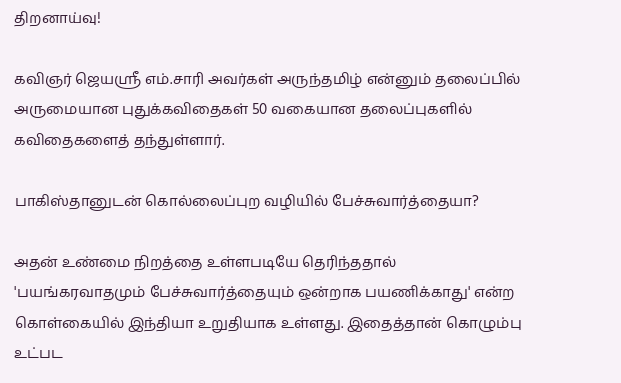திறனாய்வு!

கவிஞர் ஜெயஸ்ரீ எம்.சாரி அவர்கள் அருந்தமிழ் என்னும் தலைப்பில் அருமையான புதுக்கவிதைகள் 50 வகையான தலைப்புகளில் கவிதைகளைத் தந்துள்ளார்.

பாகிஸ்தானுடன் கொல்லைப்புற வழியில் பேச்சுவார்த்தையா?

அதன் உண்மை நிறத்தை உள்ளபடியே தெரிந்ததால் 'பயங்கரவாதமும் பேச்சுவார்த்தையும் ஒன்றாக பயணிக்காது' என்ற கொள்கையில் இந்தியா உறுதியாக உள்ளது. இதைத்தான் கொழும்பு உட்பட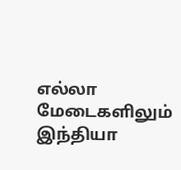எல்லா மேடைகளிலும் இந்தியா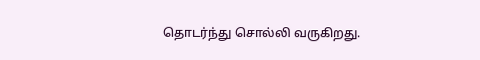தொடர்ந்து சொல்லி வருகிறது.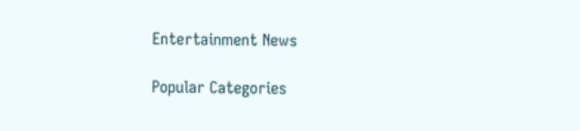Entertainment News

Popular Categories